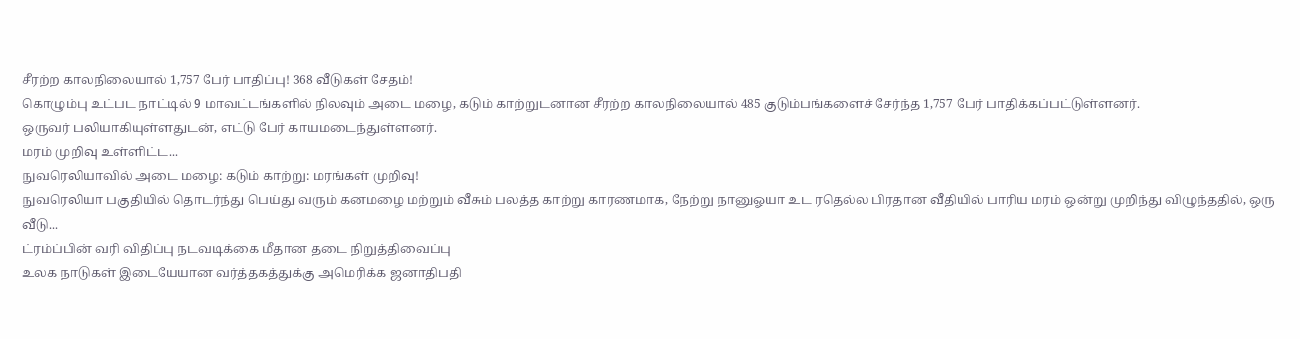சீரற்ற காலநிலையால் 1,757 பேர் பாதிப்பு! 368 வீடுகள் சேதம்!
கொழும்பு உட்பட நாட்டில் 9 மாவட்டங்களில் நிலவும் அடை மழை, கடும் காற்றுடனான சீரற்ற காலநிலையால் 485 குடும்பங்களைச் சேர்ந்த 1,757 பேர் பாதிக்கப்பட்டுள்ளனர்.
ஒருவர் பலியாகியுள்ளதுடன், எட்டு பேர் காயமடைந்துள்ளனர்.
மரம் முறிவு உள்ளிட்ட...
நுவரெலியாவில் அடை மழை: கடும் காற்று: மரங்கள் முறிவு!
நுவரெலியா பகுதியில் தொடர்ந்து பெய்து வரும் கனமழை மற்றும் வீசும் பலத்த காற்று காரணமாக, நேற்று நானுஓயா உட ரதெல்ல பிரதான வீதியில் பாரிய மரம் ஒன்று முறிந்து விழுந்ததில், ஒரு வீடு...
ட்ரம்ப்பின் வரி விதிப்பு நடவடிக்கை மீதான தடை நிறுத்திவைப்பு
உலக நாடுகள் இடையேயான வர்த்தகத்துக்கு அமெரிக்க ஜனாதிபதி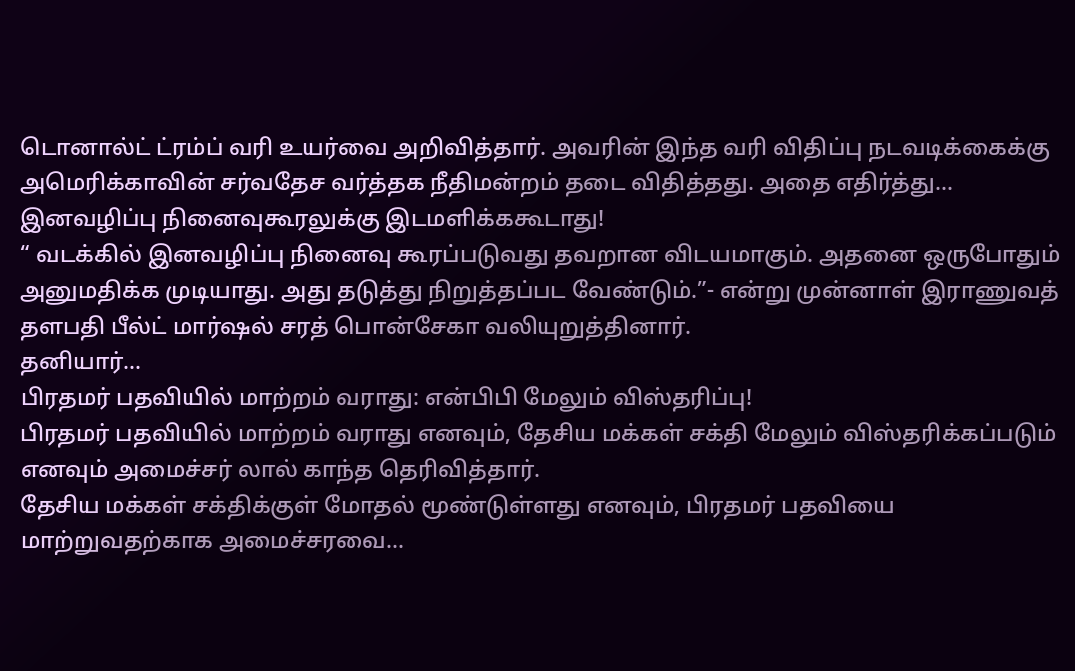டொனால்ட் ட்ரம்ப் வரி உயர்வை அறிவித்தார். அவரின் இந்த வரி விதிப்பு நடவடிக்கைக்கு அமெரிக்காவின் சர்வதேச வர்த்தக நீதிமன்றம் தடை விதித்தது. அதை எதிர்த்து...
இனவழிப்பு நினைவுகூரலுக்கு இடமளிக்ககூடாது!
“ வடக்கில் இனவழிப்பு நினைவு கூரப்படுவது தவறான விடயமாகும். அதனை ஒருபோதும் அனுமதிக்க முடியாது. அது தடுத்து நிறுத்தப்பட வேண்டும்.”- என்று முன்னாள் இராணுவத் தளபதி பீல்ட் மார்ஷல் சரத் பொன்சேகா வலியுறுத்தினார்.
தனியார்...
பிரதமர் பதவியில் மாற்றம் வராது: என்பிபி மேலும் விஸ்தரிப்பு!
பிரதமர் பதவியில் மாற்றம் வராது எனவும், தேசிய மக்கள் சக்தி மேலும் விஸ்தரிக்கப்படும் எனவும் அமைச்சர் லால் காந்த தெரிவித்தார்.
தேசிய மக்கள் சக்திக்குள் மோதல் மூண்டுள்ளது எனவும், பிரதமர் பதவியை மாற்றுவதற்காக அமைச்சரவை...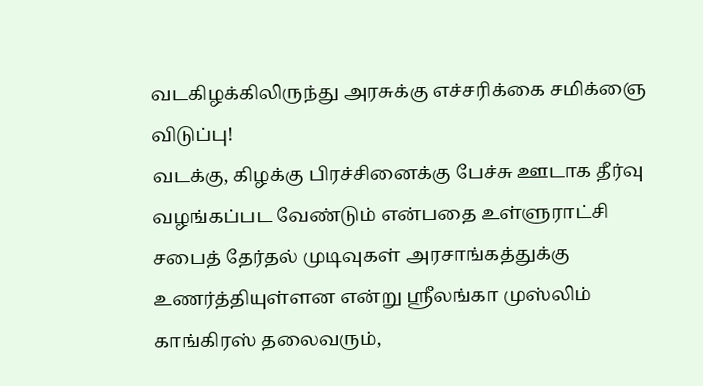வடகிழக்கிலிருந்து அரசுக்கு எச்சரிக்கை சமிக்ஞை விடுப்பு!
வடக்கு, கிழக்கு பிரச்சினைக்கு பேச்சு ஊடாக தீர்வு வழங்கப்பட வேண்டும் என்பதை உள்ளுராட்சி சபைத் தேர்தல் முடிவுகள் அரசாங்கத்துக்கு உணர்த்தியுள்ளன என்று ஸ்ரீலங்கா முஸ்லிம் காங்கிரஸ் தலைவரும்,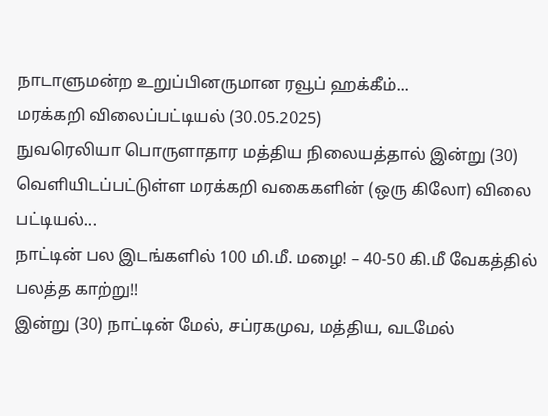நாடாளுமன்ற உறுப்பினருமான ரவூப் ஹக்கீம்...
மரக்கறி விலைப்பட்டியல் (30.05.2025)
நுவரெலியா பொருளாதார மத்திய நிலையத்தால் இன்று (30) வெளியிடப்பட்டுள்ள மரக்கறி வகைகளின் (ஒரு கிலோ) விலை பட்டியல்...
நாட்டின் பல இடங்களில் 100 மி.மீ. மழை! – 40-50 கி.மீ வேகத்தில் பலத்த காற்று!!
இன்று (30) நாட்டின் மேல், சப்ரகமுவ, மத்திய, வடமேல்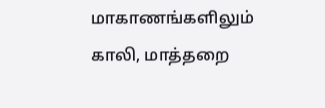மாகாணங்களிலும் காலி, மாத்தறை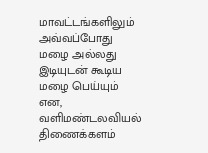மாவட்டங்களிலும் அவ்வப்போது மழை அல்லது இடியுடன் கூடிய மழை பெய்யும் என, வளிமண்டலவியல் திணைக்களம்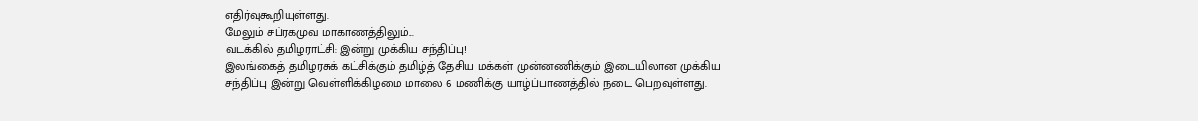எதிர்வுகூறியுள்ளது.
மேலும் சப்ரகமுவ மாகாணத்திலும்...
வடக்கில் தமிழராட்சி: இன்று முக்கிய சந்திப்பு!
இலங்கைத் தமிழரசுக் கட்சிக்கும் தமிழ்த் தேசிய மக்கள் முன்னணிக்கும் இடையிலான முக்கிய சந்திப்பு இன்று வெள்ளிக்கிழமை மாலை 6 மணிக்கு யாழ்ப்பாணத்தில் நடை பெறவுள்ளது.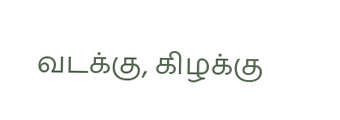வடக்கு, கிழக்கு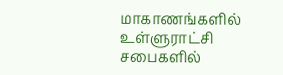மாகாணங்களில் உள்ளுராட்சி சபைகளில்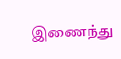இணைந்து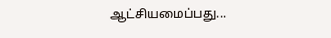ஆட்சியமைப்பது...